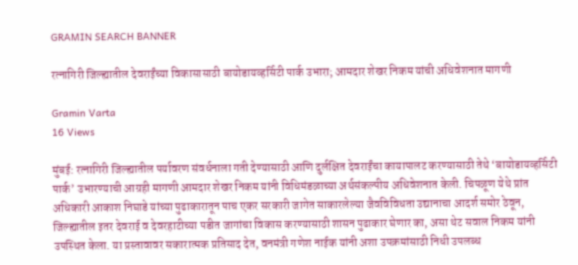GRAMIN SEARCH BANNER

रत्नागिरी जिल्ह्यातील देवराईंच्या विकासासाठी बायोडायव्हर्सिटी पार्क उभारा; आमदार शेखर निकम यांची अधिवेशनात मागणी

Gramin Varta
16 Views

मुंबई: रत्नागिरी जिल्ह्यातील पर्यावरण संवर्धनाला गती देण्यासाठी आणि दुर्लक्षित देवराईंचा कायापालट करण्यासाठी तेथे ‘बायोडायव्हर्सिटी पार्क’ उभारण्याची आग्रही मागणी आमदार शेखर निकम यांनी विधिमंडळाच्या अर्थसंकल्पीय अधिवेशनात केली. चिपळूण येथे प्रांत अधिकारी आकाश निघाडे यांच्या पुढाकारातून पाच एकर सरकारी जागेत साकारलेल्या जैवविविधता उद्यानाचा आदर्श समोर ठेवून, जिल्ह्यातील इतर देवराई व देवरहाटीच्या पडीत जागांचा विकास करण्यासाठी शासन पुढाकार घेणार का, असा थेट सवाल निकम यांनी उपस्थित केला. या प्रस्तावावर सकारात्मक प्रतिसाद देत, वनमंत्री गणेश नाईक यांनी अशा उपक्रमांसाठी निधी उपलब्ध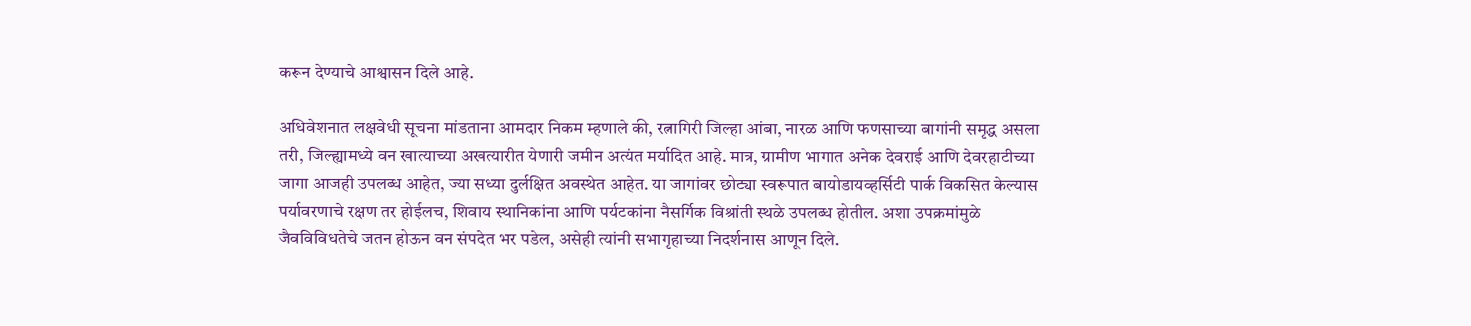करून देण्याचे आश्वासन दिले आहे.

अधिवेशनात लक्षवेधी सूचना मांडताना आमदार निकम म्हणाले की, रत्नागिरी जिल्हा आंबा, नारळ आणि फणसाच्या बागांनी समृद्ध असला तरी, जिल्ह्यामध्ये वन खात्याच्या अखत्यारीत येणारी जमीन अत्यंत मर्यादित आहे. मात्र, ग्रामीण भागात अनेक देवराई आणि देवरहाटीच्या जागा आजही उपलब्ध आहेत, ज्या सध्या दुर्लक्षित अवस्थेत आहेत. या जागांवर छोट्या स्वरूपात बायोडायव्हर्सिटी पार्क विकसित केल्यास पर्यावरणाचे रक्षण तर होईलच, शिवाय स्थानिकांना आणि पर्यटकांना नैसर्गिक विश्रांती स्थळे उपलब्ध होतील. अशा उपक्रमांमुळे जैवविविधतेचे जतन होऊन वन संपदेत भर पडेल, असेही त्यांनी सभागृहाच्या निदर्शनास आणून दिले.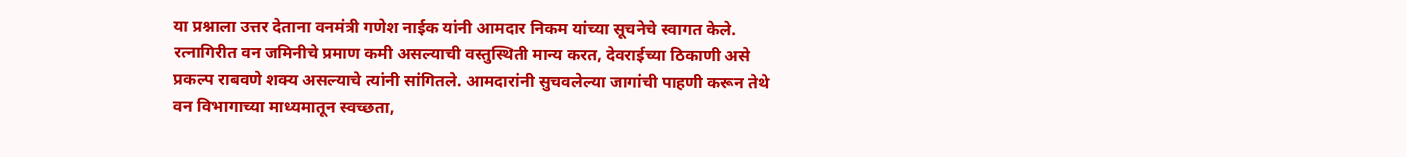या प्रश्नाला उत्तर देताना वनमंत्री गणेश नाईक यांनी आमदार निकम यांच्या सूचनेचे स्वागत केले. रत्नागिरीत वन जमिनीचे प्रमाण कमी असल्याची वस्तुस्थिती मान्य करत, देवराईच्या ठिकाणी असे प्रकल्प राबवणे शक्य असल्याचे त्यांनी सांगितले. आमदारांनी सुचवलेल्या जागांची पाहणी करून तेथे वन विभागाच्या माध्यमातून स्वच्छता,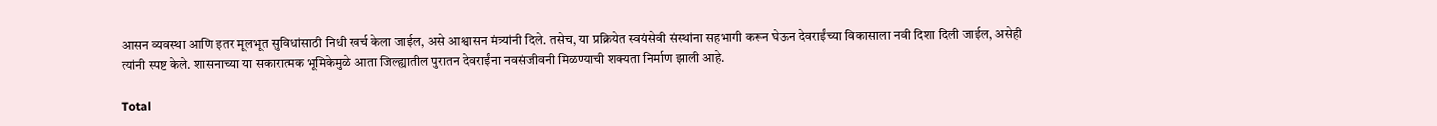आसन व्यवस्था आणि इतर मूलभूत सुविधांसाठी निधी खर्च केला जाईल, असे आश्वासन मंत्र्यांनी दिले. तसेच, या प्रक्रियेत स्वयंसेवी संस्थांना सहभागी करून घेऊन देवराईंच्या विकासाला नवी दिशा दिली जाईल, असेही त्यांनी स्पष्ट केले. शासनाच्या या सकारात्मक भूमिकेमुळे आता जिल्ह्यातील पुरातन देवराईंना नवसंजीवनी मिळण्याची शक्यता निर्माण झाली आहे.

Total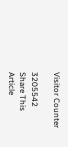Visitor Counter

3205542
Share This Article